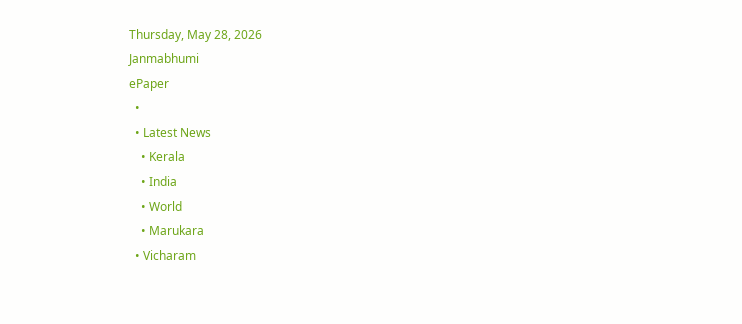Thursday, May 28, 2026
Janmabhumi
ePaper
  •
  • Latest News
    • Kerala
    • India
    • World
    • Marukara
  • Vicharam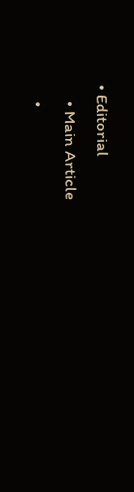• Editorial
    • Main Article
    •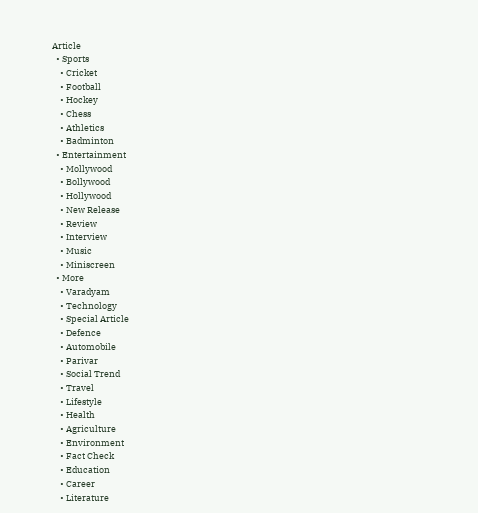Article
  • Sports
    • Cricket
    • Football
    • Hockey
    • Chess
    • Athletics
    • Badminton
  • Entertainment
    • Mollywood
    • Bollywood
    • Hollywood
    • New Release
    • Review
    • Interview
    • Music
    • Miniscreen
  • More
    • Varadyam
    • Technology
    • Special Article
    • Defence
    • Automobile
    • Parivar
    • Social Trend
    • Travel
    • Lifestyle
    • Health
    • Agriculture
    • Environment
    • Fact Check
    • Education
    • Career
    • Literature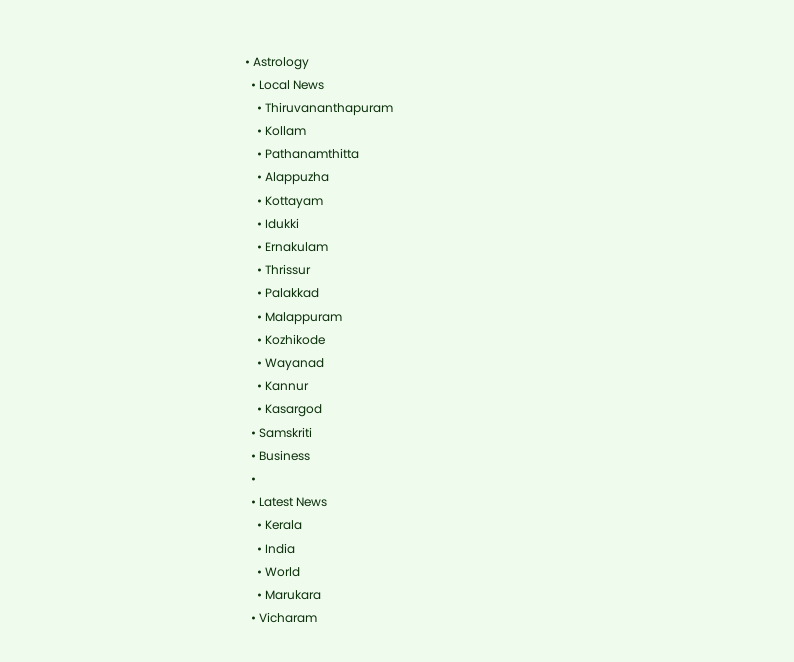• Astrology
  • Local News
    • Thiruvananthapuram
    • Kollam
    • Pathanamthitta
    • Alappuzha
    • Kottayam
    • Idukki
    • Ernakulam
    • Thrissur
    • Palakkad
    • Malappuram
    • Kozhikode
    • Wayanad
    • Kannur
    • Kasargod
  • Samskriti
  • Business
  •
  • Latest News
    • Kerala
    • India
    • World
    • Marukara
  • Vicharam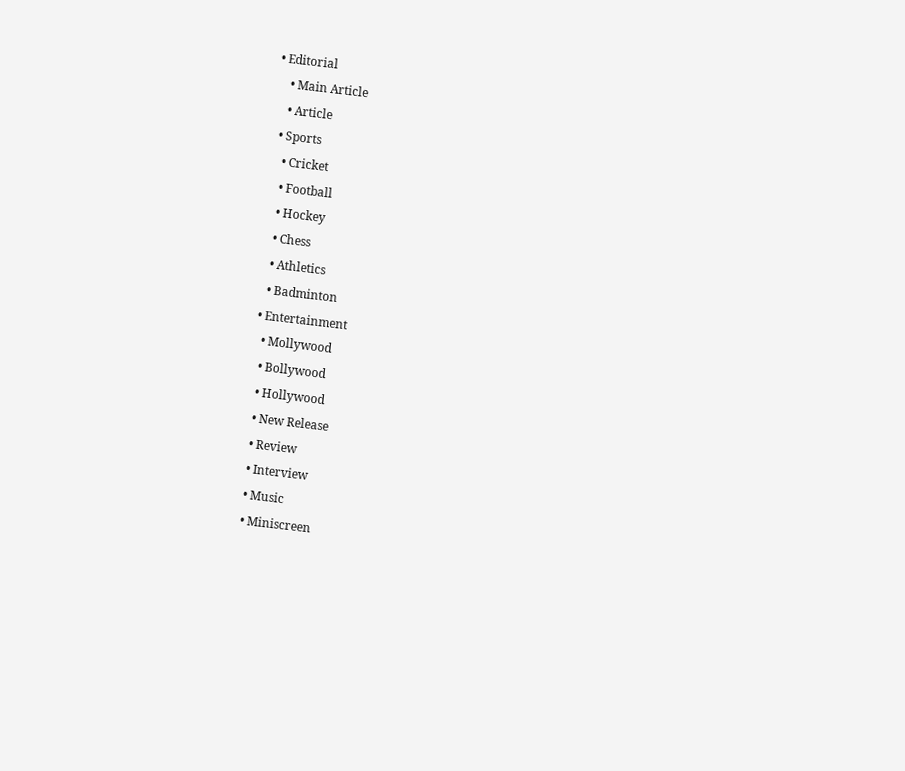• Editorial
    • Main Article
    • Article
  • Sports
    • Cricket
    • Football
    • Hockey
    • Chess
    • Athletics
    • Badminton
  • Entertainment
    • Mollywood
    • Bollywood
    • Hollywood
    • New Release
    • Review
    • Interview
    • Music
    • Miniscreen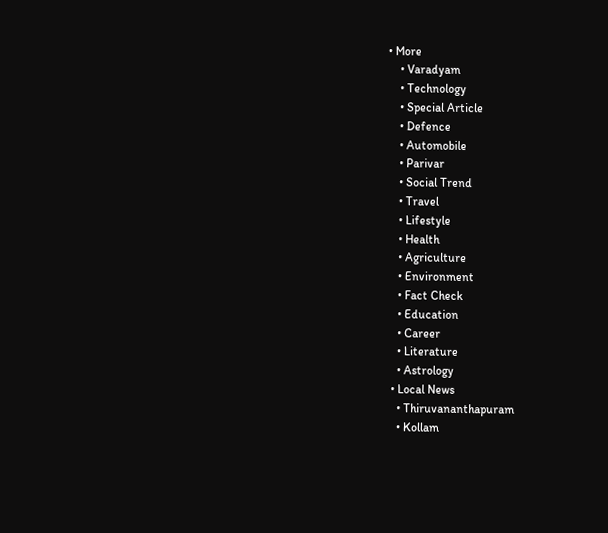• More
    • Varadyam
    • Technology
    • Special Article
    • Defence
    • Automobile
    • Parivar
    • Social Trend
    • Travel
    • Lifestyle
    • Health
    • Agriculture
    • Environment
    • Fact Check
    • Education
    • Career
    • Literature
    • Astrology
  • Local News
    • Thiruvananthapuram
    • Kollam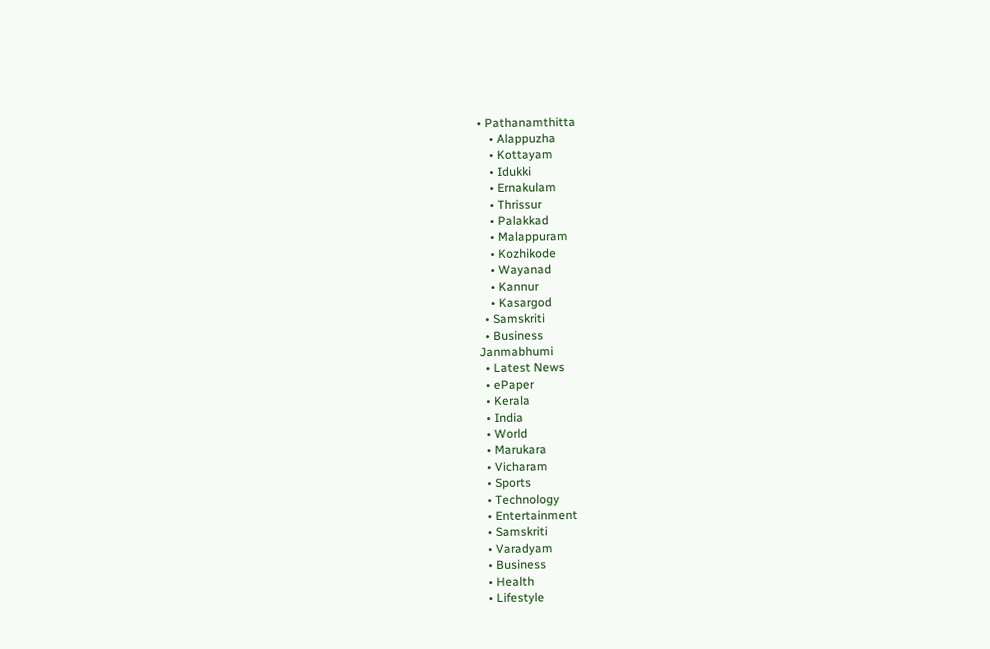• Pathanamthitta
    • Alappuzha
    • Kottayam
    • Idukki
    • Ernakulam
    • Thrissur
    • Palakkad
    • Malappuram
    • Kozhikode
    • Wayanad
    • Kannur
    • Kasargod
  • Samskriti
  • Business
Janmabhumi
  • Latest News
  • ePaper
  • Kerala
  • India
  • World
  • Marukara
  • Vicharam
  • Sports
  • Technology
  • Entertainment
  • Samskriti
  • Varadyam
  • Business
  • Health
  • Lifestyle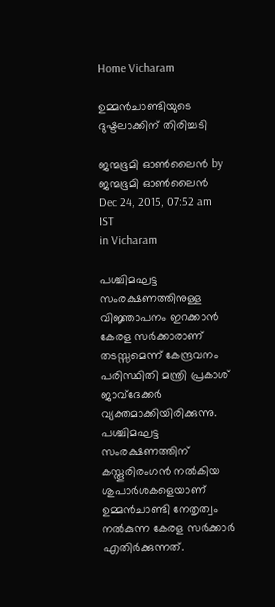Home Vicharam

ഉമ്മന്‍ചാണ്ടിയുടെ ദുഷ്ടലാക്കിന് തിരിച്ചടി

ജന്മഭൂമി ഓണ്‍ലൈന്‍ by ജന്മഭൂമി ഓണ്‍ലൈന്‍
Dec 24, 2015, 07:52 am IST
in Vicharam

പശ്ചിമഘട്ട സംരക്ഷണത്തിനുള്ള വിജ്ഞാപനം ഇറക്കാന്‍ കേരള സര്‍ക്കാരാണ് തടസ്സമെന്ന് കേന്ദ്രവനം പരിസ്ഥിതി മന്ത്രി പ്രകാശ് ജാവ്‌ദേക്കര്‍ വ്യക്തമാക്കിയിരിക്കുന്നു. പശ്ചിമഘട്ട സംരക്ഷണത്തിന് കസ്തൂരിരംഗന്‍ നല്‍കിയ ശുപാര്‍ശകളെയാണ് ഉമ്മന്‍ചാണ്ടി നേതൃത്വം നല്‍കുന്ന കേരള സര്‍ക്കാര്‍ എതിര്‍ക്കുന്നത്.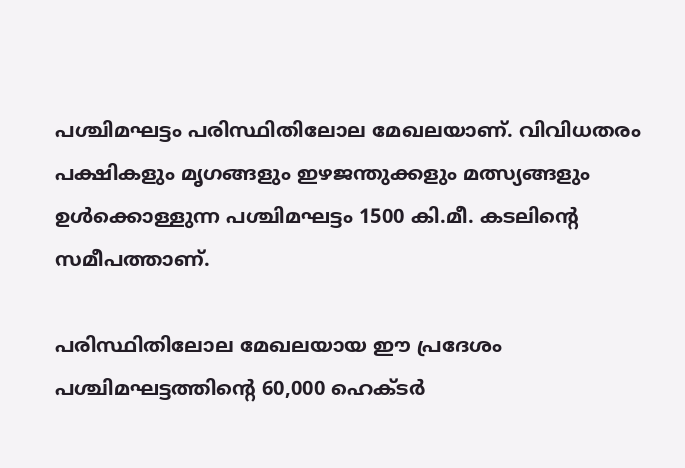പശ്ചിമഘട്ടം പരിസ്ഥിതിലോല മേഖലയാണ്. വിവിധതരം പക്ഷികളും മൃഗങ്ങളും ഇഴജന്തുക്കളും മത്സ്യങ്ങളും ഉള്‍ക്കൊള്ളുന്ന പശ്ചിമഘട്ടം 1500 കി.മീ. കടലിന്റെ സമീപത്താണ്.

പരിസ്ഥിതിലോല മേഖലയായ ഈ പ്രദേശം പശ്ചിമഘട്ടത്തിന്റെ 60,000 ഹെക്ടര്‍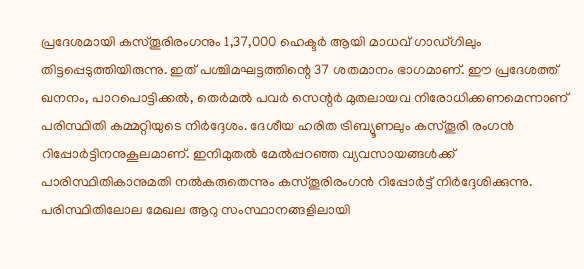പ്രദേശമായി കസ്തൂരിരംഗനും 1,37,000 ഹെക്ടര്‍ ആയി മാധവ് ഗാഡ്ഗിലും തിട്ടപ്പെടുത്തിയിരുന്നു. ഇത് പശ്ചിമഘട്ടത്തിന്റെ 37 ശതമാനം ഭാഗമാണ്. ഈ പ്രദേശത്ത് ഖനനം, പാറപൊട്ടിക്കല്‍, തെര്‍മല്‍ പവര്‍ സെന്റര്‍ മുതലായവ നിരോധിക്കണമെന്നാണ് പരിസ്ഥിതി കമ്മറ്റിയുടെ നിര്‍ദ്ദേശം. ദേശീയ ഹരിത ട്രിബ്യൂണലും കസ്തൂരി രംഗന്‍ റിപ്പോര്‍ട്ടിനനുകൂലമാണ്. ഇനിമുതല്‍ മേല്‍പ്പറഞ്ഞ വ്യവസായങ്ങള്‍ക്ക് പാരിസ്ഥിതികാനുമതി നല്‍കരുതെന്നും കസ്തൂരിരംഗന്‍ റിപ്പോര്‍ട്ട് നിര്‍ദ്ദേശിക്കുന്നു. പരിസ്ഥിതിലോല മേഖല ആറു സംസ്ഥാനങ്ങളിലായി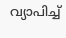വ്യാപിച്ച്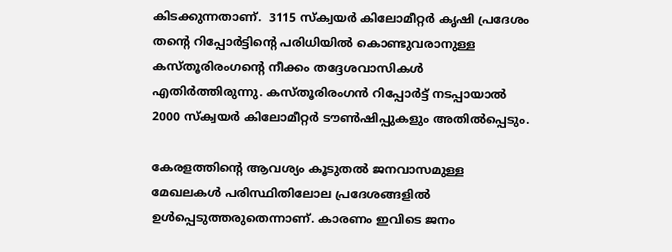കിടക്കുന്നതാണ്.  3115 സ്‌ക്വയര്‍ കിലോമീറ്റര്‍ കൃഷി പ്രദേശം തന്റെ റിപ്പോര്‍ട്ടിന്റെ പരിധിയില്‍ കൊണ്ടുവരാനുള്ള കസ്തൂരിരംഗന്റെ നീക്കം തദ്ദേശവാസികള്‍ എതിര്‍ത്തിരുന്നു. കസ്തൂരിരംഗന്‍ റിപ്പോര്‍ട്ട് നടപ്പായാല്‍ 2000 സ്‌ക്വയര്‍ കിലോമീറ്റര്‍ ടൗണ്‍ഷിപ്പുകളും അതില്‍പ്പെടും.

കേരളത്തിന്റെ ആവശ്യം കൂടുതല്‍ ജനവാസമുള്ള മേഖലകള്‍ പരിസ്ഥിതിലോല പ്രദേശങ്ങളില്‍ ഉള്‍പ്പെടുത്തരുതെന്നാണ്. കാരണം ഇവിടെ ജനം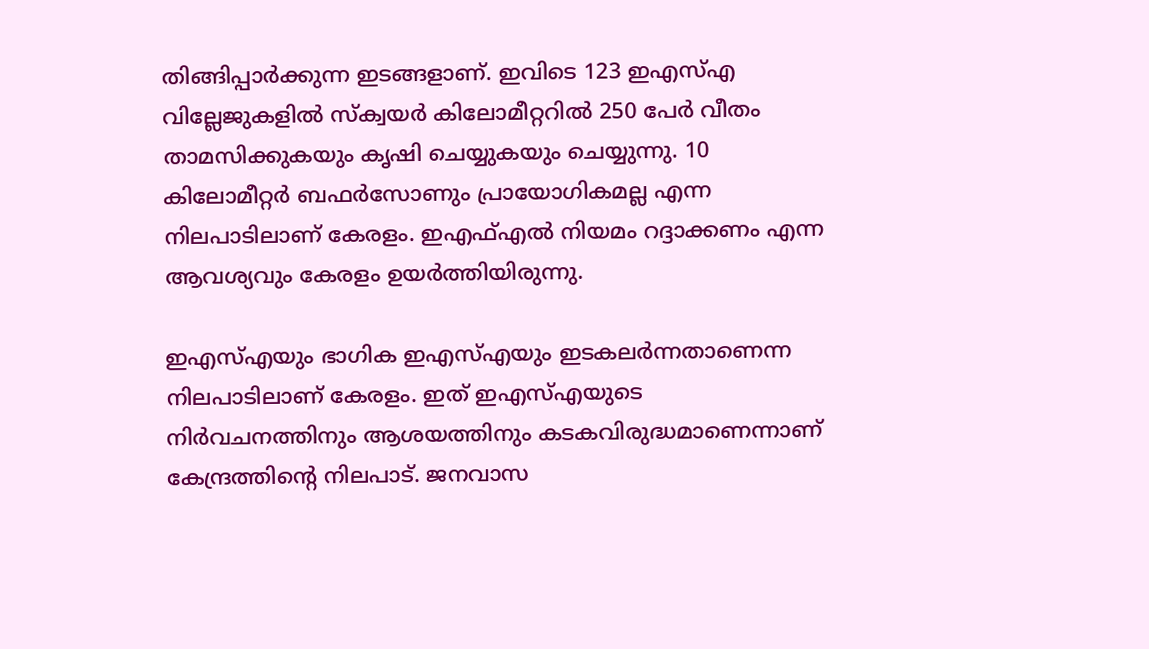തിങ്ങിപ്പാര്‍ക്കുന്ന ഇടങ്ങളാണ്. ഇവിടെ 123 ഇഎസ്എ വില്ലേജുകളില്‍ സ്‌ക്വയര്‍ കിലോമീറ്ററില്‍ 250 പേര്‍ വീതം താമസിക്കുകയും കൃഷി ചെയ്യുകയും ചെയ്യുന്നു. 10 കിലോമീറ്റര്‍ ബഫര്‍സോണും പ്രായോഗികമല്ല എന്ന നിലപാടിലാണ് കേരളം. ഇഎഫ്എല്‍ നിയമം റദ്ദാക്കണം എന്ന ആവശ്യവും കേരളം ഉയര്‍ത്തിയിരുന്നു.

ഇഎസ്എയും ഭാഗിക ഇഎസ്എയും ഇടകലര്‍ന്നതാണെന്ന നിലപാടിലാണ് കേരളം. ഇത് ഇഎസ്എയുടെ നിര്‍വചനത്തിനും ആശയത്തിനും കടകവിരുദ്ധമാണെന്നാണ് കേന്ദ്രത്തിന്റെ നിലപാട്. ജനവാസ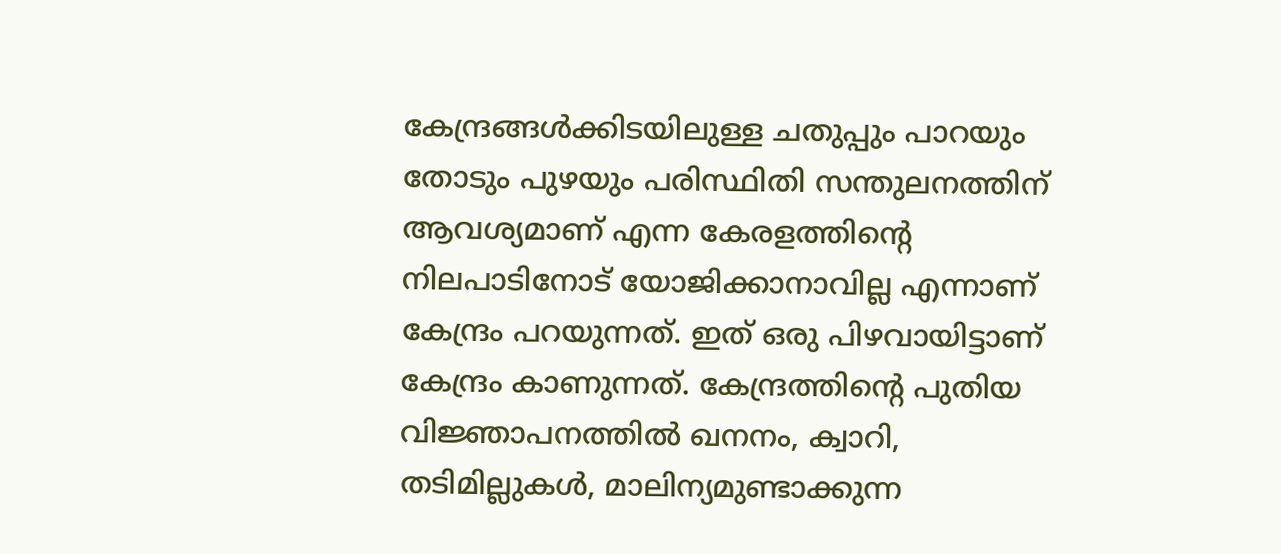കേന്ദ്രങ്ങള്‍ക്കിടയിലുള്ള ചതുപ്പും പാറയും തോടും പുഴയും പരിസ്ഥിതി സന്തുലനത്തിന് ആവശ്യമാണ് എന്ന കേരളത്തിന്റെ നിലപാടിനോട് യോജിക്കാനാവില്ല എന്നാണ് കേന്ദ്രം പറയുന്നത്. ഇത് ഒരു പിഴവായിട്ടാണ് കേന്ദ്രം കാണുന്നത്. കേന്ദ്രത്തിന്റെ പുതിയ വിജ്ഞാപനത്തില്‍ ഖനനം, ക്വാറി, തടിമില്ലുകള്‍, മാലിന്യമുണ്ടാക്കുന്ന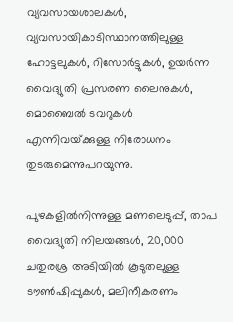വ്യവസായശാലകള്‍, വ്യവസായികാടിസ്ഥാനത്തിലുള്ള ഹോട്ടലുകള്‍, റിസോര്‍ട്ടുകള്‍, ഉയര്‍ന്ന വൈദ്യുതി പ്രസരണ ലൈനുകള്‍, മൊബൈല്‍ ടവറുകള്‍ എന്നിവയ്‌ക്കുള്ള നിരോധനം തുടരുമെന്നുപറയുന്നു.

പുഴകളില്‍നിന്നുള്ള മണലെടുപ്പ്, താപ വൈദ്യുതി നിലയങ്ങള്‍, 20,000 ചതുരശ്ര അടിയില്‍ കൂടുതലുള്ള ടൗണ്‍ഷിപ്പുകള്‍, മലിനീകരണം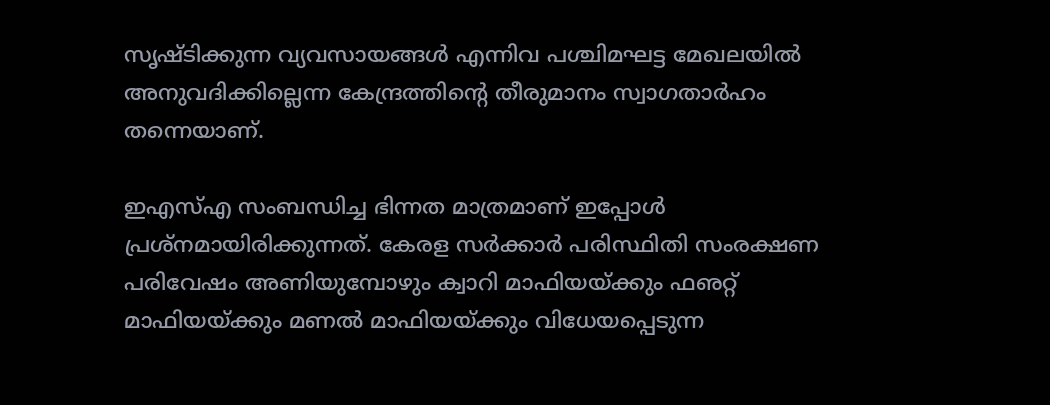സൃഷ്ടിക്കുന്ന വ്യവസായങ്ങള്‍ എന്നിവ പശ്ചിമഘട്ട മേഖലയില്‍ അനുവദിക്കില്ലെന്ന കേന്ദ്രത്തിന്റെ തീരുമാനം സ്വാഗതാര്‍ഹം തന്നെയാണ്.

ഇഎസ്എ സംബന്ധിച്ച ഭിന്നത മാത്രമാണ് ഇപ്പോള്‍ പ്രശ്‌നമായിരിക്കുന്നത്. കേരള സര്‍ക്കാര്‍ പരിസ്ഥിതി സംരക്ഷണ പരിവേഷം അണിയുമ്പോഴും ക്വാറി മാഫിയയ്‌ക്കും ഫഌറ്റ് മാഫിയയ്‌ക്കും മണല്‍ മാഫിയയ്‌ക്കും വിധേയപ്പെടുന്ന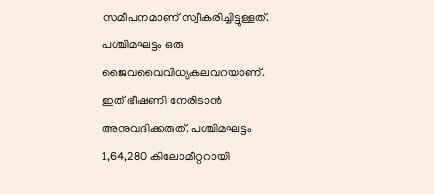സമീപനമാണ് സ്വീകരിച്ചിട്ടുള്ളത്. പശ്ചിമഘട്ടം ഒരു ജൈവവൈവിധ്യകലവറയാണ്. ഇത് ഭീഷണി നേരിടാന്‍ അനുവദിക്കരുത്. പശ്ചിമഘട്ടം 1,64,280 കിലോമീറ്ററായി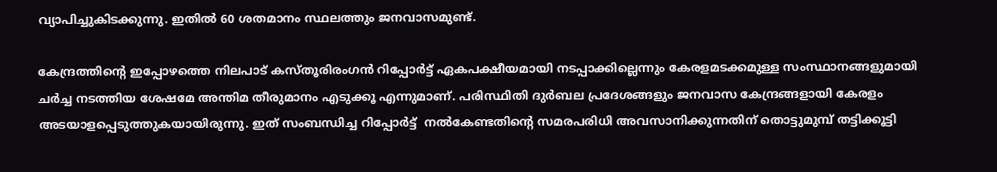വ്യാപിച്ചുകിടക്കുന്നു. ഇതില്‍ 60 ശതമാനം സ്ഥലത്തും ജനവാസമുണ്ട്.

കേന്ദ്രത്തിന്റെ ഇപ്പോഴത്തെ നിലപാട് കസ്തൂരിരംഗന്‍ റിപ്പോര്‍ട്ട് ഏകപക്ഷീയമായി നടപ്പാക്കില്ലെന്നും കേരളമടക്കമുള്ള സംസ്ഥാനങ്ങളുമായി ചര്‍ച്ച നടത്തിയ ശേഷമേ അന്തിമ തീരുമാനം എടുക്കൂ എന്നുമാണ്. പരിസ്ഥിതി ദുര്‍ബല പ്രദേശങ്ങളും ജനവാസ കേന്ദ്രങ്ങളായി കേരളം അടയാളപ്പെടുത്തുകയായിരുന്നു. ഇത് സംബന്ധിച്ച റിപ്പോര്‍ട്ട്  നല്‍കേണ്ടതിന്റെ സമരപരിധി അവസാനിക്കുന്നതിന് തൊട്ടുമുമ്പ് തട്ടിക്കൂട്ടി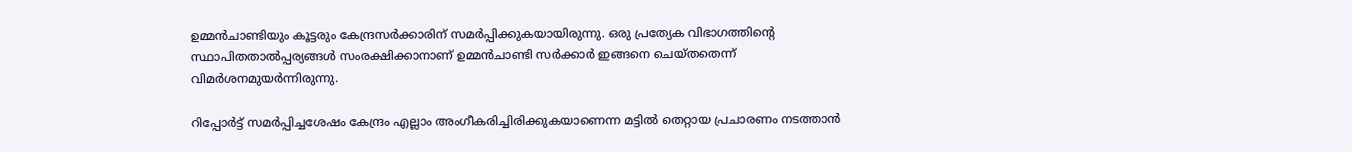ഉമ്മന്‍ചാണ്ടിയും കൂട്ടരും കേന്ദ്രസര്‍ക്കാരിന് സമര്‍പ്പിക്കുകയായിരുന്നു. ഒരു പ്രത്യേക വിഭാഗത്തിന്റെ സ്ഥാപിതതാല്‍പ്പര്യങ്ങള്‍ സംരക്ഷിക്കാനാണ് ഉമ്മന്‍ചാണ്ടി സര്‍ക്കാര്‍ ഇങ്ങനെ ചെയ്തതെന്ന് വിമര്‍ശനമുയര്‍ന്നിരുന്നു.

റിപ്പോര്‍ട്ട് സമര്‍പ്പിച്ചശേഷം കേന്ദ്രം എല്ലാം അംഗീകരിച്ചിരിക്കുകയാണെന്ന മട്ടില്‍ തെറ്റായ പ്രചാരണം നടത്താന്‍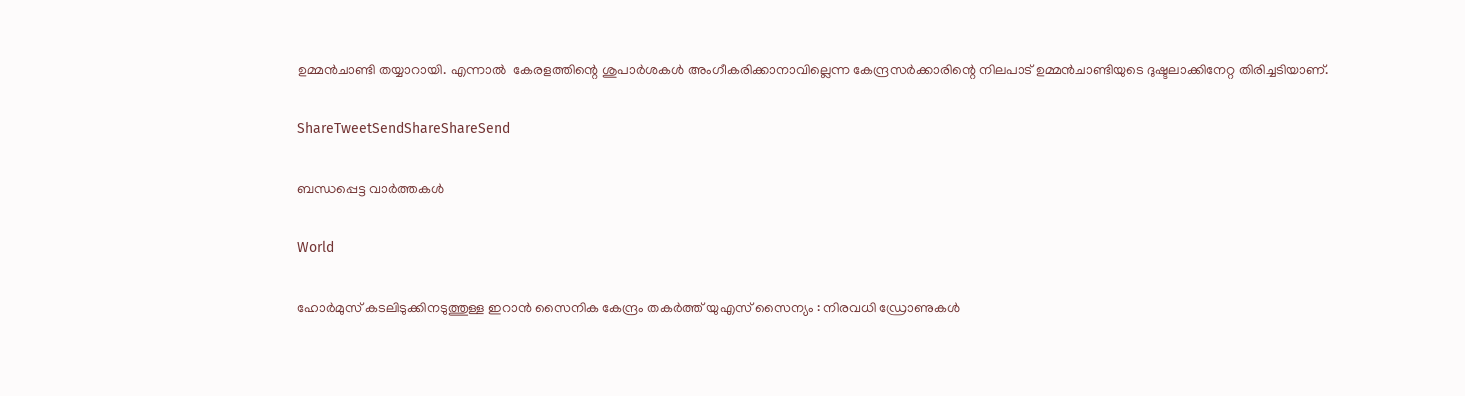ഉമ്മന്‍ചാണ്ടി തയ്യാറായി. എന്നാല്‍  കേരളത്തിന്റെ ശുപാര്‍ശകള്‍ അംഗീകരിക്കാനാവില്ലെന്ന കേന്ദ്രസര്‍ക്കാരിന്റെ നിലപാട് ഉമ്മന്‍ചാണ്ടിയുടെ ദുഷ്ടലാക്കിനേറ്റ തിരിച്ചടിയാണ്.

ShareTweetSendShareShareSend

ബന്ധപ്പെട്ട വാര്‍ത്തകള്‍

World

ഹോർമുസ് കടലിടുക്കിനടുത്തുള്ള ഇറാൻ സൈനിക കേന്ദ്രം തകർത്ത് യുഎസ് സൈന്യം : നിരവധി ഡ്രോണുകൾ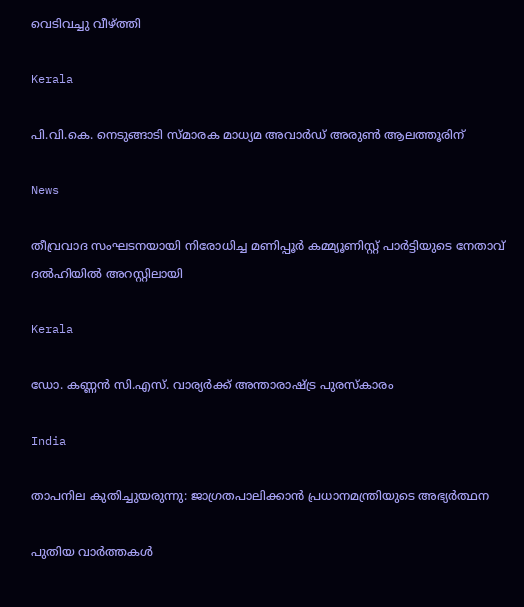വെടിവച്ചു വീഴ്‌ത്തി

Kerala

പി.വി.കെ. നെടുങ്ങാടി സ്മാരക മാധ്യമ അവാര്‍ഡ് അരുണ്‍ ആലത്തൂരിന്

News

തീവ്രവാദ സംഘടനയായി നിരോധിച്ച മണിപ്പൂർ കമ്മ്യൂണിസ്റ്റ് പാർട്ടിയുടെ നേതാവ് ദൽഹിയിൽ അറസ്റ്റിലായി

Kerala

ഡോ. കണ്ണന്‍ സി.എസ്. വാര്യര്‍ക്ക് അന്താരാഷ്‌ട്ര പുരസ്‌കാരം

India

താപനില കുതിച്ചുയരുന്നു: ജാഗ്രതപാലിക്കാന്‍ പ്രധാനമന്ത്രിയുടെ അഭ്യര്‍ത്ഥന

പുതിയ വാര്‍ത്തകള്‍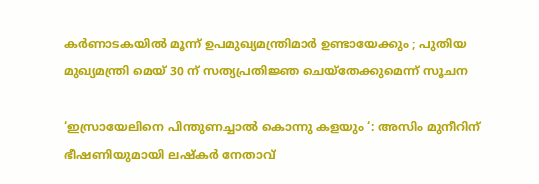കർണാടകയിൽ മൂന്ന് ഉപമുഖ്യമന്ത്രിമാർ ഉണ്ടായേക്കും ; പുതിയ മുഖ്യമന്ത്രി മെയ് 30 ന് സത്യപ്രതിജ്ഞ ചെയ്തേക്കുമെന്ന് സൂചന

‘ഇസ്രായേലിനെ പിന്തുണച്ചാൽ കൊന്നു കളയും ‘: അസിം മുനീറിന് ഭീഷണിയുമായി ലഷ്‌കർ നേതാവ്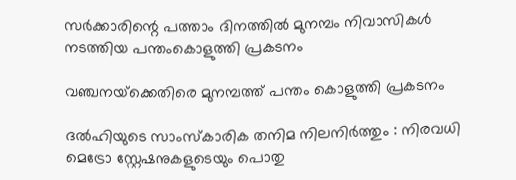സര്‍ക്കാരിന്റെ പത്താം ദിനത്തില്‍ മുനമ്പം നിവാസികള്‍ നടത്തിയ പന്തംകൊളുത്തി പ്രകടനം

വഞ്ചനയ്‌ക്കെതിരെ മുനമ്പത്ത് പന്തം കൊളുത്തി പ്രകടനം

ദൽഹിയുടെ സാംസ്കാരിക തനിമ നിലനിർത്തും : നിരവധി മെട്രോ സ്റ്റേഷനുകളുടെയും പൊതു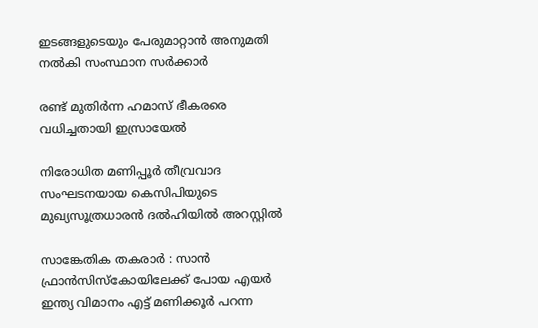ഇടങ്ങളുടെയും പേരുമാറ്റാൻ അനുമതി നൽകി സംസ്ഥാന സർക്കാർ

രണ്ട് മുതിർന്ന ഹമാസ് ഭീകരരെ വധിച്ചതായി ഇസ്രായേൽ

നിരോധിത മണിപ്പൂർ തീവ്രവാദ സംഘടനയായ കെസിപിയുടെ മുഖ്യസൂത്രധാരൻ ദൽഹിയിൽ അറസ്റ്റിൽ

സാങ്കേതിക തകരാർ : സാൻ ഫ്രാൻസിസ്കോയിലേക്ക് പോയ എയർ ഇന്ത്യ വിമാനം എട്ട് മണിക്കൂർ പറന്ന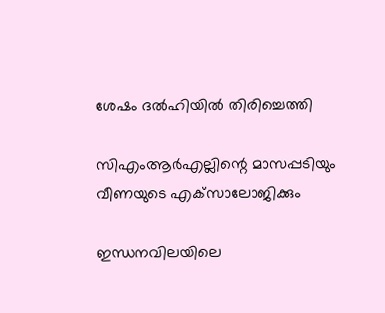ശേഷം ദൽഹിയിൽ തിരിച്ചെത്തി

സിഎംആര്‍എല്ലിന്റെ മാസപ്പടിയും വീണയുടെ എക്‌സാലോജിക്കും

ഇന്ധനവിലയിലെ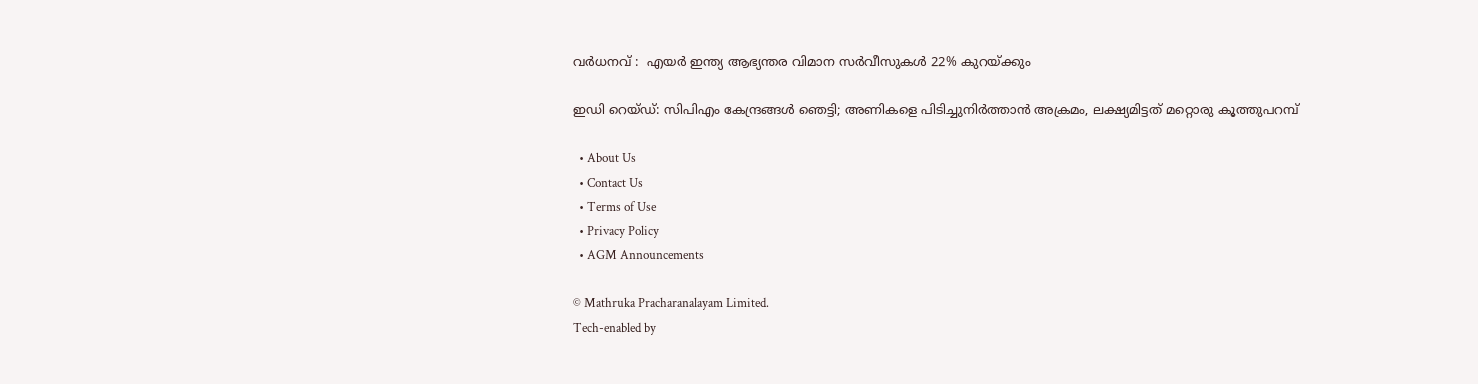വർധനവ് :  എയർ ഇന്ത്യ ആഭ്യന്തര വിമാന സർവീസുകൾ 22% കുറയ്‌ക്കും

ഇഡി റെയ്ഡ്: സിപിഎം കേന്ദ്രങ്ങള്‍ ഞെട്ടി; അണികളെ പിടിച്ചുനിര്‍ത്താന്‍ അക്രമം, ലക്ഷ്യമിട്ടത് മറ്റൊരു കൂത്തുപറമ്പ്

  • About Us
  • Contact Us
  • Terms of Use
  • Privacy Policy
  • AGM Announcements

© Mathruka Pracharanalayam Limited.
Tech-enabled by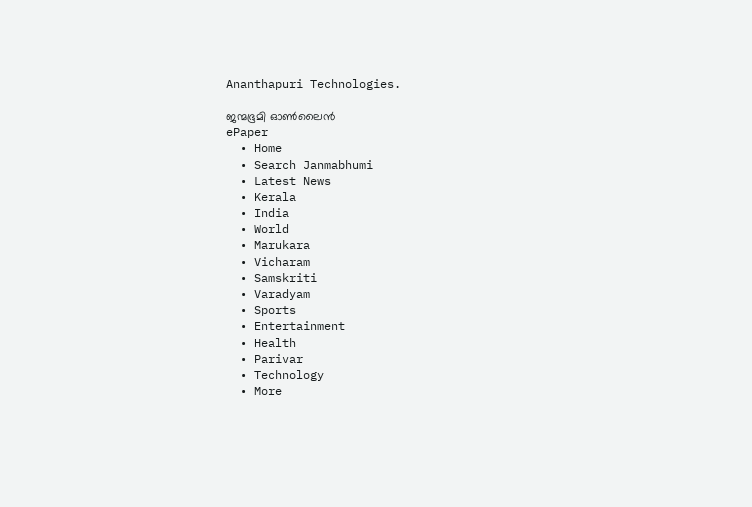Ananthapuri Technologies.

ജന്മഭൂമി ഓണ്‍ലൈന്‍
ePaper
  • Home
  • Search Janmabhumi
  • Latest News
  • Kerala
  • India
  • World
  • Marukara
  • Vicharam
  • Samskriti
  • Varadyam
  • Sports
  • Entertainment
  • Health
  • Parivar
  • Technology
  • More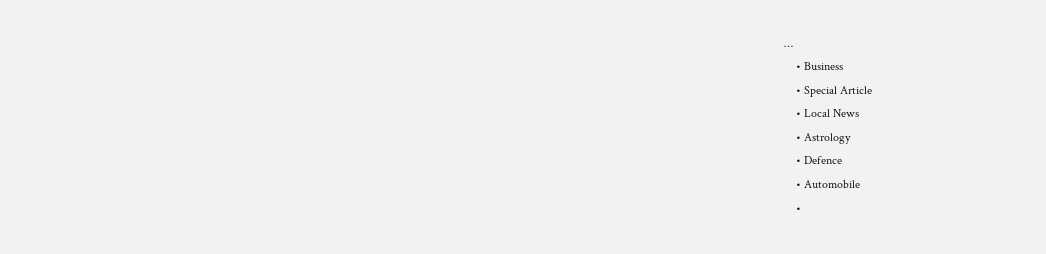…
    • Business
    • Special Article
    • Local News
    • Astrology
    • Defence
    • Automobile
    •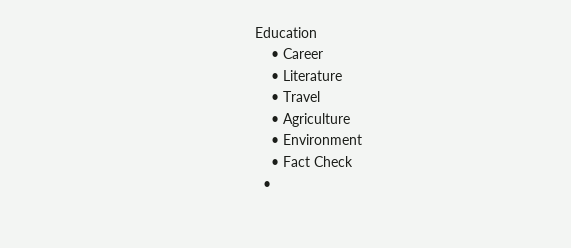Education
    • Career
    • Literature
    • Travel
    • Agriculture
    • Environment
    • Fact Check
  •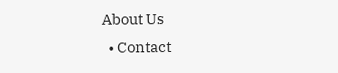About Us
  • Contact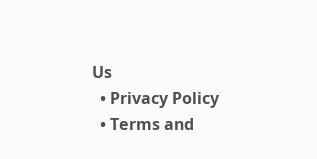Us
  • Privacy Policy
  • Terms and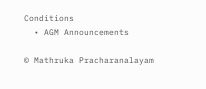Conditions
  • AGM Announcements

© Mathruka Pracharanalayam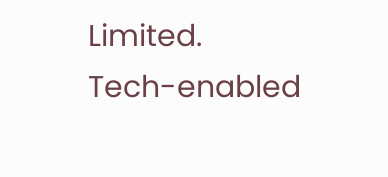Limited.
Tech-enabled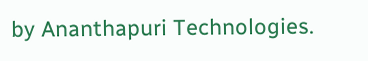by Ananthapuri Technologies.